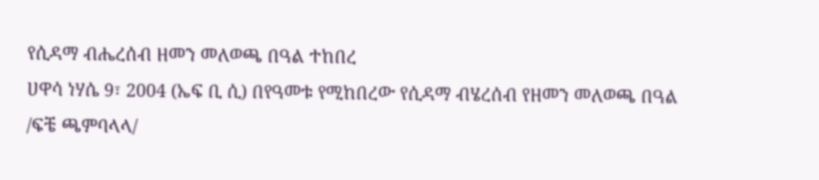የሲዳማ ብሔረሰብ ዘመን መለወጫ በዓል ተከበረ
ሀዋሳ ነሃሴ 9፣ 2004 (ኤፍ ቢ ሲ) በየዓመቱ የሚከበረው የሲዳማ ብሄረሰብ የዘመን መለወጫ በዓል /ፍቼ ጫምባላላ/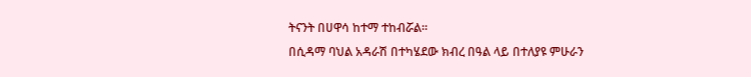ትናንት በሀዋሳ ከተማ ተከብሯል።
በሲዳማ ባህል አዳራሽ በተካሄደው ክብረ በዓል ላይ በተለያዩ ምሁራን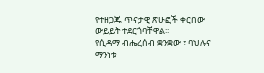የተዘጋጁ ጥናታዊ ጽሁፎች ቀርበው ውይይት ተደርጎባቸዋል፡፡
የሲዳማ ብሔረሰብ ቋንቋው ፣ ባህሉና ማንነቱ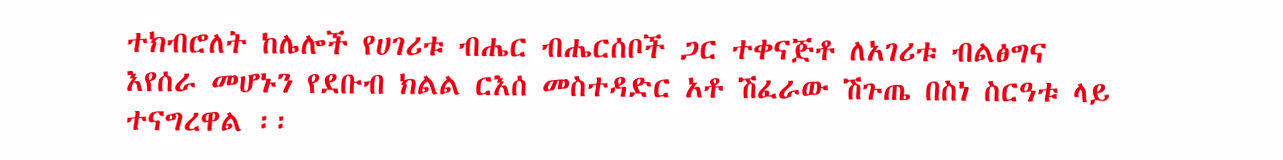ተክብሮለት ከሌሎች የሀገሪቱ ብሔር ብሔርሰቦች ጋር ተቀናጅቶ ለአገሪቱ ብልፅግና እየሰራ መሆኑን የደቡብ ክልል ርእሰ መስተዳድር አቶ ሽፈራው ሽጉጤ በስነ ስርዓቱ ላይ ተናግረዋል ፡፡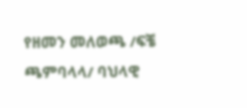የዘመን መለወጫ /ፍቼ ጫምባላላ/ ባህላዊ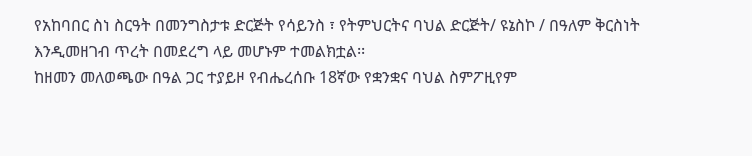የአከባበር ስነ ስርዓት በመንግስታቱ ድርጅት የሳይንስ ፣ የትምህርትና ባህል ድርጅት/ ዩኔስኮ / በዓለም ቅርስነት እንዲመዘገብ ጥረት በመደረግ ላይ መሆኑም ተመልክቷል፡፡
ከዘመን መለወጫው በዓል ጋር ተያይዞ የብሔረሰቡ 18ኛው የቋንቋና ባህል ስምፖዚየም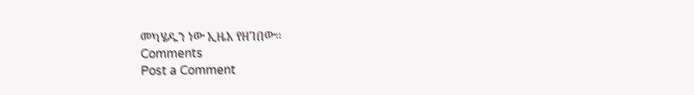መካሄዱን ነው ኢዜአ የዘገበው፡፡
Comments
Post a Comment